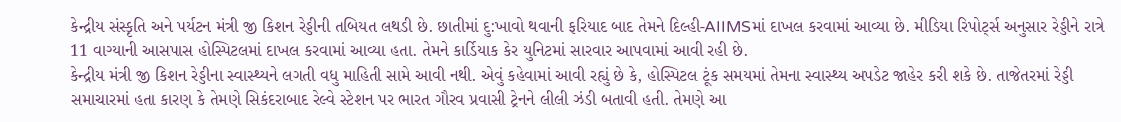કેન્દ્રીય સંસ્કૃતિ અને પર્યટન મંત્રી જી કિશન રેડ્ડીની તબિયત લથડી છે. છાતીમાં દુ:ખાવો થવાની ફરિયાદ બાદ તેમને દિલ્હી-AIIMSમાં દાખલ કરવામાં આવ્યા છે. મીડિયા રિપોર્ટ્સ અનુસાર રેડ્ડીને રાત્રે 11 વાગ્યાની આસપાસ હોસ્પિટલમાં દાખલ કરવામાં આવ્યા હતા. તેમને કાર્ડિયાક કેર યુનિટમાં સારવાર આપવામાં આવી રહી છે.
કેન્દ્રીય મંત્રી જી કિશન રેડ્ડીના સ્વાસ્થ્યને લગતી વધુ માહિતી સામે આવી નથી. એવું કહેવામાં આવી રહ્યું છે કે, હોસ્પિટલ ટૂંક સમયમાં તેમના સ્વાસ્થ્ય અપડેટ જાહેર કરી શકે છે. તાજેતરમાં રેડ્ડી સમાચારમાં હતા કારણ કે તેમણે સિકંદરાબાદ રેલ્વે સ્ટેશન પર ભારત ગૌરવ પ્રવાસી ટ્રેનને લીલી ઝંડી બતાવી હતી. તેમણે આ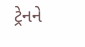ટ્રેનને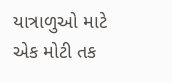યાત્રાળુઓ માટે એક મોટી તક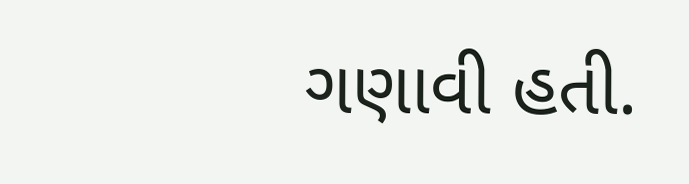ગણાવી હતી.